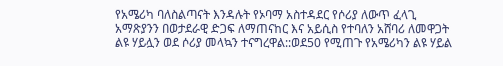የአሜሪካ ባለስልጣናት እንዳሉት የኦባማ አስተዳደር የሶሪያ ለውጥ ፈላጊ አማጽያንን በወታደራዊ ድጋፍ ለማጠናከር እና አይሲስ የተባለን አሸባሪ ለመዋጋት ልዩ ሃይሏን ወደ ሶሪያ መላኳን ተናግረዋል::ወደ50 የሚጠጉ የአሜሪካን ልዩ ሃይል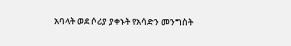አባላት ወደ ሶሪያ ያቀኑት የአሳድን መንግስት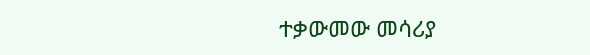ተቃውመው መሳሪያ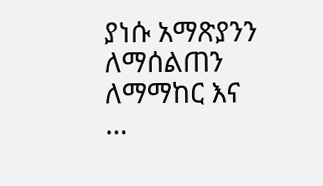ያነሱ አማጽያንን ለማሰልጠን ለማማከር እና …